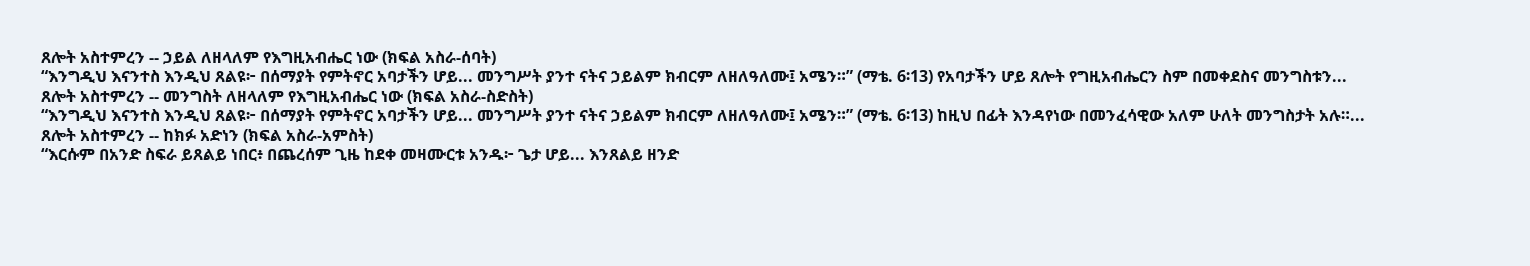ጸሎት አስተምረን -- ኃይል ለዘላለም የእግዚአብሔር ነው (ክፍል አስራ-ሰባት)
“እንግዲህ እናንተስ እንዲህ ጸልዩ፦ በሰማያት የምትኖር አባታችን ሆይ... መንግሥት ያንተ ናትና ኃይልም ክብርም ለዘለዓለሙ፤ አሜን።” (ማቴ. 6፡13) የአባታችን ሆይ ጸሎት የግዚአብሔርን ስም በመቀደስና መንግስቱን...
ጸሎት አስተምረን -- መንግስት ለዘላለም የእግዚአብሔር ነው (ክፍል አስራ-ስድስት)
“እንግዲህ እናንተስ እንዲህ ጸልዩ፦ በሰማያት የምትኖር አባታችን ሆይ... መንግሥት ያንተ ናትና ኃይልም ክብርም ለዘለዓለሙ፤ አሜን።” (ማቴ. 6፡13) ከዚህ በፊት እንዳየነው በመንፈሳዊው አለም ሁለት መንግስታት አሉ።...
ጸሎት አስተምረን -- ከክፉ አድነን (ክፍል አስራ-አምስት)
“እርሱም በአንድ ስፍራ ይጸልይ ነበር፥ በጨረሰም ጊዜ ከደቀ መዛሙርቱ አንዱ፦ ጌታ ሆይ... እንጸልይ ዘንድ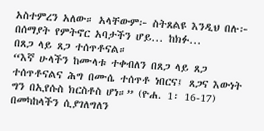አስተምረን አለው። አላቸውም፦ ስትጸልዩ እንዲህ በሉ፦ በሰማያት የምትኖር አባታችን ሆይ... ከክፉ...
በጸጋ ላይ ጸጋ ተሰጥቶናል።
“እኛ ሁላችን ከሙላቱ ተቀብለን በጸጋ ላይ ጸጋ ተሰጥቶናልና ሕግ በሙሴ ተሰጥቶ ነበርና፤ ጸጋና እውነት ግን በኢየሱስ ክርስቶስ ሆነ።” (ዮሐ. 1፡ 16-17) በመካከላችን ሲያገለግለን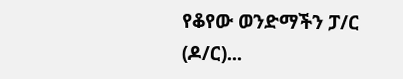የቆየው ወንድማችን ፓ/ር (ዶ/ር)...